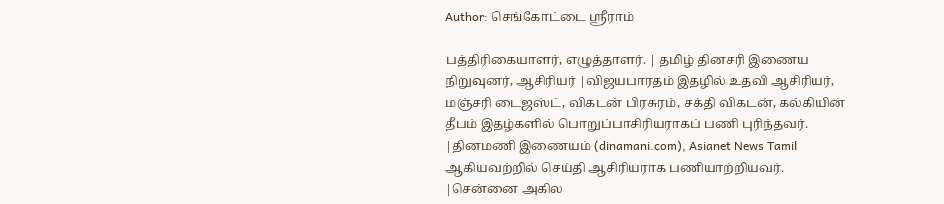Author: செங்கோட்டை ஸ்ரீராம்

பத்திரிகையாளர், எழுத்தாளர். | தமிழ் தினசரி இணைய நிறுவுனர், ஆசிரியர் |விஜயபாரதம் இதழில் உதவி ஆசிரியர், மஞ்சரி டைஜஸ்ட், விகடன் பிரசுரம், சக்தி விகடன், கல்கியின் தீபம் இதழ்களில் பொறுப்பாசிரியராகப் பணி புரிந்தவர். |தினமணி இணையம் (dinamani.com), Asianet News Tamil ஆகியவற்றில் செய்தி ஆசிரியராக பணியாற்றியவர். |சென்னை அகில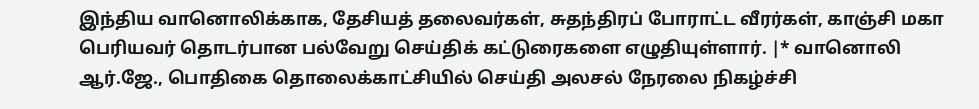இந்திய வானொலிக்காக, தேசியத் தலைவர்கள், சுதந்திரப் போராட்ட வீரர்கள், காஞ்சி மகா பெரியவர் தொடர்பான பல்வேறு செய்திக் கட்டுரைகளை எழுதியுள்ளார். |* வானொலி ஆர்.ஜே., பொதிகை தொலைக்காட்சியில் செய்தி அலசல் நேரலை நிகழ்ச்சி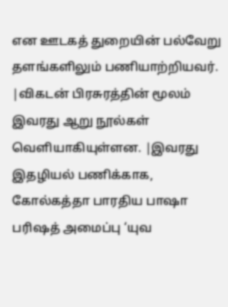என ஊடகத் துறையின் பல்வேறு தளங்களிலும் பணியாற்றியவர். |விகடன் பிரசுரத்தின் மூலம் இவரது ஆறு நூல்கள் வெளியாகியுள்ளன. |இவரது இதழியல் பணிக்காக, கோல்கத்தா பாரதிய பாஷா பரிஷத் அமைப்பு ‘யுவ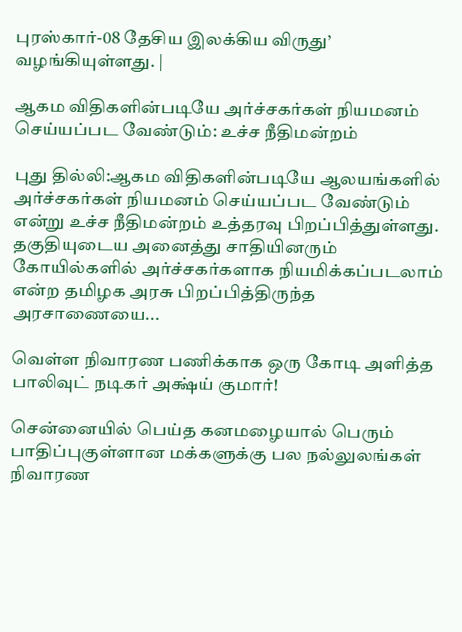புரஸ்கார்-08 தேசிய இலக்கிய விருது’ வழங்கியுள்ளது. |

ஆகம விதிகளின்படியே அர்ச்சகர்கள் நியமனம் செய்யப்பட வேண்டும்: உச்ச நீதிமன்றம்

புது தில்லி:ஆகம விதிகளின்படியே ஆலயங்களில் அர்ச்சகர்கள் நியமனம் செய்யப்பட வேண்டும் என்று உச்ச நீதிமன்றம் உத்தரவு பிறப்பித்துள்ளது. தகுதியுடைய அனைத்து சாதியினரும் கோயில்களில் அர்ச்சகர்களாக நியமிக்கப்படலாம் என்ற தமிழக அரசு பிறப்பித்திருந்த அரசாணையை...

வெள்ள நிவாரண பணிக்காக ஒரு கோடி அளித்த பாலிவுட் நடிகர் அக்ஷ்ய் குமார்!

சென்னையில் பெய்த கனமழையால் பெரும் பாதிப்புகுள்ளான மக்களுக்கு பல நல்லுலங்கள் நிவாரண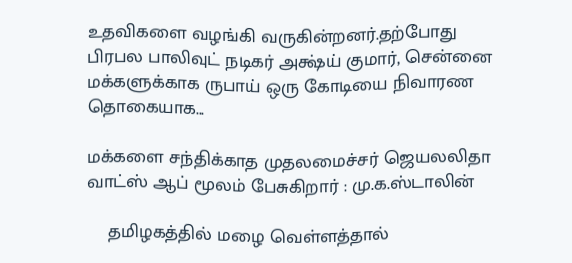உதவிகளை வழங்கி வருகின்றனர்.தற்போது பிரபல பாலிவுட் நடிகர் அக்ஷ்ய் குமார், சென்னை மக்களுக்காக ருபாய் ஒரு கோடியை நிவாரண தொகையாக...

மக்களை சந்திக்காத முதலமைச்சர் ஜெயலலிதா வாட்ஸ் ஆப் மூலம் பேசுகிறார் : மு.க.ஸ்டாலின்

    தமிழகத்தில் மழை வெள்ளத்தால்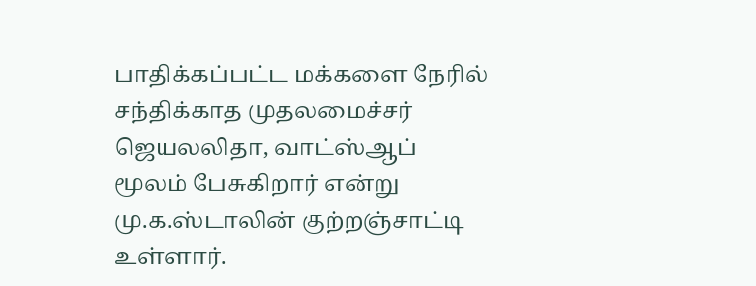பாதிக்கப்பட்ட மக்களை நேரில் சந்திக்காத முதலமைச்சர் ஜெயலலிதா, வாட்ஸ்ஆப் மூலம் பேசுகிறார் என்று மு.க.ஸ்டாலின் குற்றஞ்சாட்டி உள்ளார்.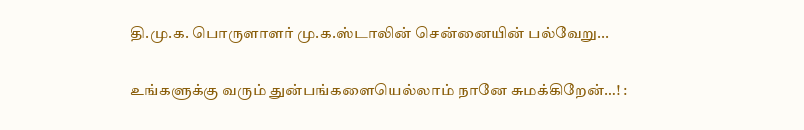தி.மு.க. பொருளாளர் மு.க.ஸ்டாலின் சென்னையின் பல்வேறு...

உங்களுக்கு வரும் துன்பங்களையெல்லாம் நானே சுமக்கிறேன்…! :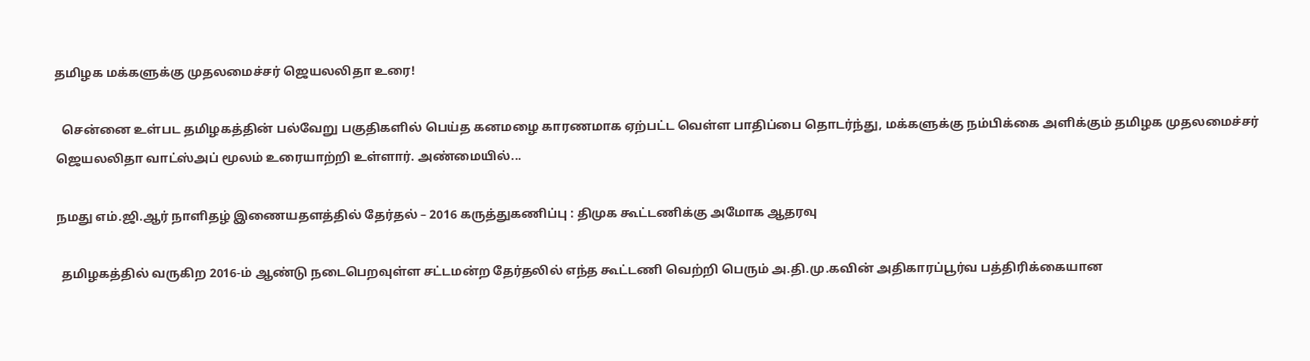தமிழக மக்களுக்கு முதலமைச்சர் ஜெயலலிதா உரை!

  சென்னை உள்பட தமிழகத்தின் பல்வேறு பகுதிகளில் பெய்த கனமழை காரணமாக ஏற்பட்ட வெள்ள பாதிப்பை தொடர்ந்து, மக்களுக்கு நம்பிக்கை அளிக்கும் தமிழக முதலமைச்சர் ஜெயலலிதா வாட்ஸ்அப் மூலம் உரையாற்றி உள்ளார். அண்மையில்...

நமது எம்.ஜி.ஆர் நாளிதழ் இணையதளத்தில் தேர்தல் – 2016 கருத்துகணிப்பு : திமுக கூட்டணிக்கு அமோக ஆதரவு

  தமிழகத்தில் வருகிற 2016-ம் ஆண்டு நடைபெறவுள்ள சட்டமன்ற தேர்தலில் எந்த கூட்டணி வெற்றி பெரும் அ.தி.மு.கவின் அதிகாரப்பூர்வ பத்திரிக்கையான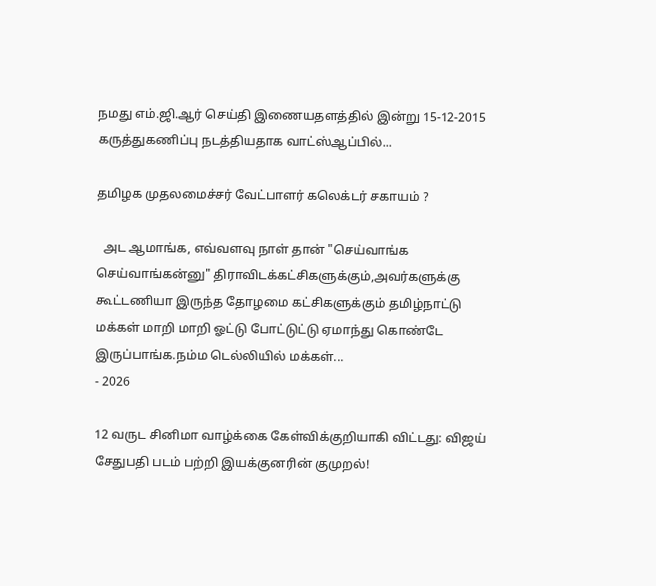நமது எம்.ஜி.ஆர் செய்தி இணையதளத்தில் இன்று 15-12-2015 கருத்துகணிப்பு நடத்தியதாக வாட்ஸ்ஆப்பில்...

தமிழக முதலமைச்சர் வேட்பாளர் கலெக்டர் சகாயம் ?

  அட ஆமாங்க, எவ்வளவு நாள் தான் "செய்வாங்க செய்வாங்கன்னு" திராவிடக்கட்சிகளுக்கும்,அவர்களுக்கு கூட்டணியா இருந்த தோழமை கட்சிகளுக்கும் தமிழ்நாட்டு மக்கள் மாறி மாறி ஓட்டு போட்டுட்டு ஏமாந்து கொண்டே இருப்பாங்க.நம்ம டெல்லியில் மக்கள்...
- 2026

12 வருட சினிமா வாழ்க்கை கேள்விக்குறியாகி விட்டது: விஜய் சேதுபதி படம் பற்றி இயக்குனரின் குமுறல்!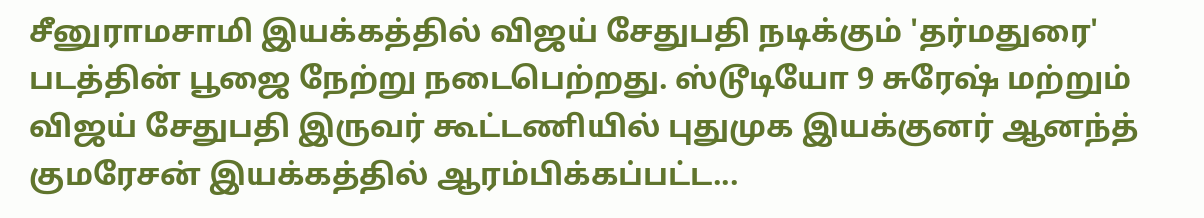சீனுராமசாமி இயக்கத்தில் விஜய் சேதுபதி நடிக்கும் 'தர்மதுரை' படத்தின் பூஜை நேற்று நடைபெற்றது. ஸ்டூடியோ 9 சுரேஷ் மற்றும் விஜய் சேதுபதி இருவர் கூட்டணியில் புதுமுக இயக்குனர் ஆனந்த் குமரேசன் இயக்கத்தில் ஆரம்பிக்கப்பட்ட...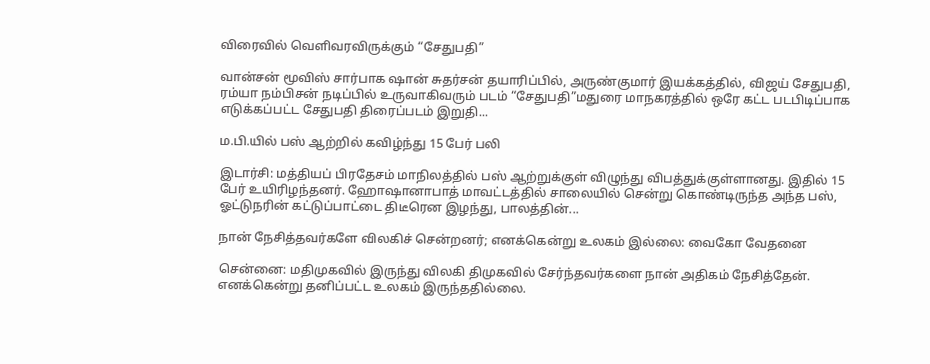விரைவில் வெளிவரவிருக்கும் “சேதுபதி”

வான்சன் மூவிஸ் சார்பாக ஷான் சுதர்சன் தயாரிப்பில், அருண்குமார் இயக்கத்தில், விஜய் சேதுபதி, ரம்யா நம்பிசன் நடிப்பில் உருவாகிவரும் படம் “சேதுபதி”மதுரை மாநகரத்தில் ஒரே கட்ட படபிடிப்பாக எடுக்கப்பட்ட சேதுபதி திரைப்படம் இறுதி...

ம.பி.யில் பஸ் ஆற்றில் கவிழ்ந்து 15 பேர் பலி

இடார்சி: மத்தியப் பிரதேசம் மாநிலத்தில் பஸ் ஆற்றுக்குள் விழுந்து விபத்துக்குள்ளானது. இதில் 15 பேர் உயிரிழந்தனர். ஹோஷானாபாத் மாவட்டத்தில் சாலையில் சென்று கொண்டிருந்த அந்த பஸ், ஓட்டுநரின் கட்டுப்பாட்டை திடீரென இழந்து, பாலத்தின்...

நான் நேசித்தவர்களே விலகிச் சென்றனர்; எனக்கென்று உலகம் இல்லை: வைகோ வேதனை

சென்னை: மதிமுகவில் இருந்து விலகி திமுகவில் சேர்ந்தவர்களை நான் அதிகம் நேசித்தேன். எனக்கென்று தனிப்பட்ட உலகம் இருந்ததில்லை.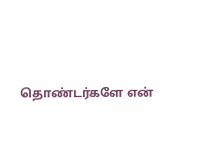தொண்டர்களே என்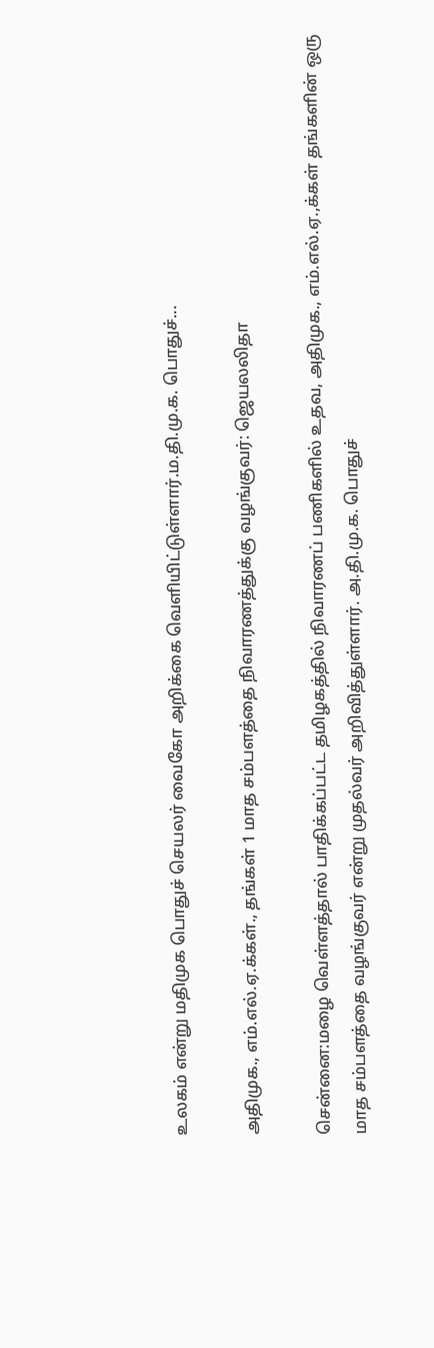உலகம் என்று மதிமுக பொதுச் செயலர் வைகோ அறிக்கை வெளியிட்டுள்ளார்.ம.தி.மு.க. பொதுச்...

அதிமுக., எம்.எல்.ஏ.க்கள்., தங்கள் 1 மாத சம்பளத்தை நிவாரணத்துக்கு வழங்குவர்: ஜெயலலிதா

சென்னை:மழை வெள்ளத்தால் பாதிக்கப்பட்ட தமிழகத்தில் நிவாரணப் பணிகளில் உதவ, அதிமுக., எம்.எல்.ஏ.,க்கள் தங்களின் ஒரு மாத சம்பளத்தை வழங்குவர் என்று முதல்வர் அறிவித்துள்ளார். அ.தி.மு.க. பொதுச்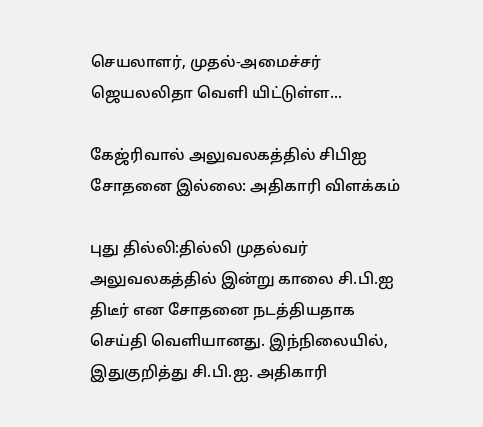செயலாளர், முதல்-அமைச்சர் ஜெயலலிதா வெளி யிட்டுள்ள...

கேஜ்ரிவால் அலுவலகத்தில் சிபிஐ சோதனை இல்லை: அதிகாரி விளக்கம்

புது தில்லி:தில்லி முதல்வர் அலுவலகத்தில் இன்று காலை சி.பி.ஐ திடீர் என சோதனை நடத்தியதாக செய்தி வெளியானது. இந்நிலையில், இதுகுறித்து சி.பி.ஐ. அதிகாரி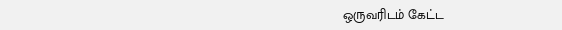ஒருவரிடம் கேட்ட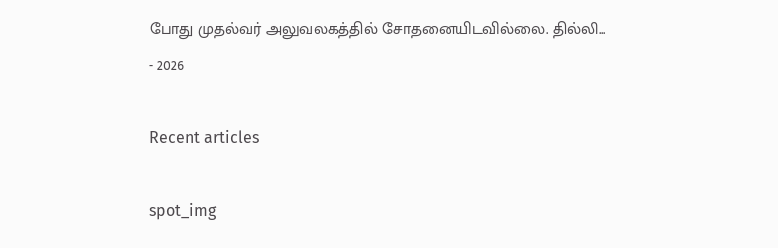போது முதல்வர் அலுவலகத்தில் சோதனையிடவில்லை. தில்லி...
- 2026

Recent articles

spot_img